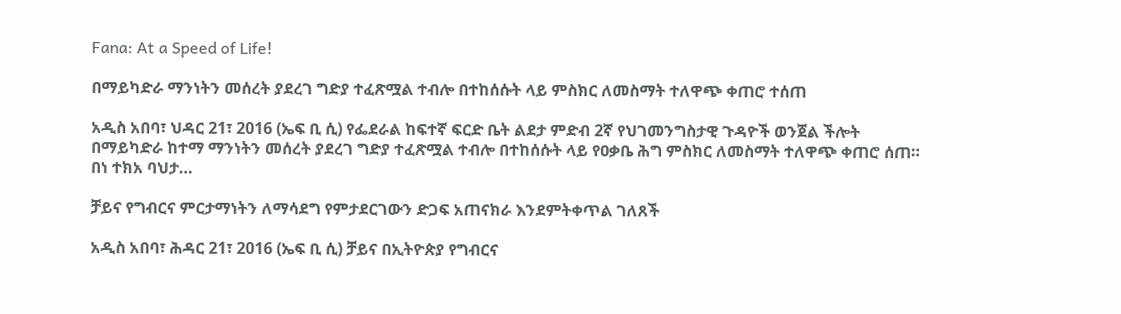Fana: At a Speed of Life!

በማይካድራ ማንነትን መሰረት ያደረገ ግድያ ተፈጽሟል ተብሎ በተከሰሱት ላይ ምስክር ለመስማት ተለዋጭ ቀጠሮ ተሰጠ

አዲስ አበባ፣ ህዳር 21፣ 2016 (ኤፍ ቢ ሲ) የፌደራል ከፍተኛ ፍርድ ቤት ልደታ ምድብ 2ኛ የህገመንግስታዊ ጉዳዮች ወንጀል ችሎት በማይካድራ ከተማ ማንነትን መሰረት ያደረገ ግድያ ተፈጽሟል ተብሎ በተከሰሱት ላይ የዐቃቤ ሕግ ምስክር ለመስማት ተለዋጭ ቀጠሮ ሰጠ። በነ ተክአ ባህታ…

ቻይና የግብርና ምርታማነትን ለማሳደግ የምታደርገውን ድጋፍ አጠናክራ እንደምትቀጥል ገለጸች

አዲስ አበባ፣ ሕዳር 21፣ 2016 (ኤፍ ቢ ሲ) ቻይና በኢትዮጵያ የግብርና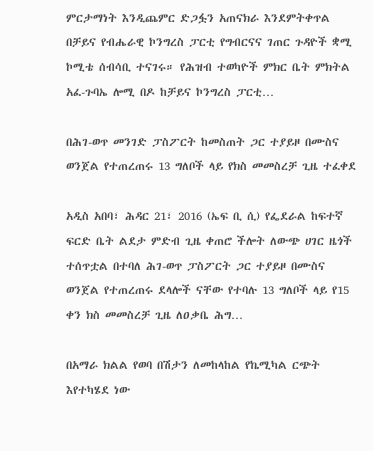ምርታማነት እንዲጨምር ድጋፏን አጠናክራ እንደምትቀጥል በቻይና የብሔራዊ ኮንግረስ ፓርቲ የግብርናና ገጠር ጉዳዮች ቋሚ ኮሚቴ ሰብሳቢ ተናገሩ። የሕዝብ ተወካዮች ምክር ቤት ምክትል አፈ-ጉባኤ ሎሚ በዶ ከቻይና ኮንግረስ ፓርቲ…

በሕገ-ወጥ መንገድ ፓስፖርት ከመስጠት ጋር ተያይዞ በሙስና ወንጀል የተጠረጠሩ 13 ግለቦች ላይ የክስ መመስረቻ ጊዜ ተፈቀደ

አዲስ አበባ፣ ሕዳር 21፣ 2016 (ኤፍ ቢ ሲ) የፌደራል ከፍተኛ ፍርድ ቤት ልደታ ምድብ ጊዜ ቀጠሮ ችሎት ለውጭ ሀገር ዜጎች ተሰጥቷል በተባለ ሕገ-ወጥ ፓስፖርት ጋር ተያይዞ በሙስና ወንጀል የተጠረጠሩ ደላሎች ናቸው የተባሉ 13 ግለቦች ላይ የ15 ቀን ክስ መመስረቻ ጊዜ ለዐቃቤ ሕግ…

በአማራ ክልል የወባ በሽታን ለመከላከል የኬሚካል ርጭት እየተካሄደ ነው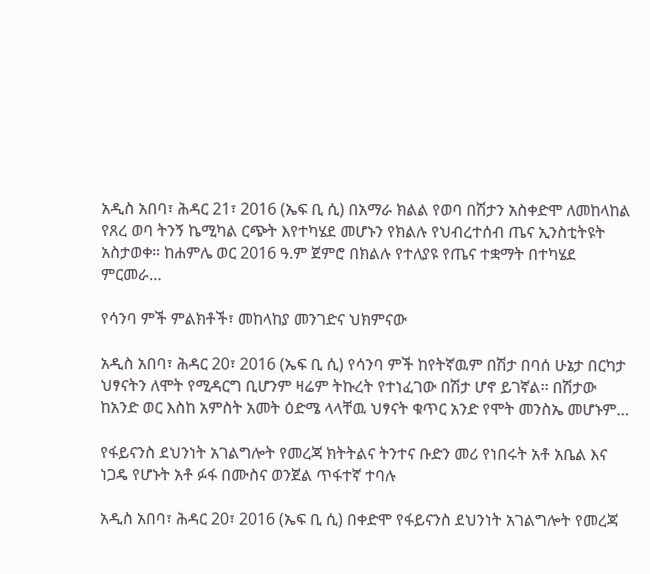አዲስ አበባ፣ ሕዳር 21፣ 2016 (ኤፍ ቢ ሲ) በአማራ ክልል የወባ በሽታን አስቀድሞ ለመከላከል የጸረ ወባ ትንኝ ኬሚካል ርጭት እየተካሄደ መሆኑን የክልሉ የህብረተሰብ ጤና ኢንስቲትዩት አስታወቀ። ከሐምሌ ወር 2016 ዓ.ም ጀምሮ በክልሉ የተለያዩ የጤና ተቋማት በተካሄደ ምርመራ…

የሳንባ ምች ምልክቶች፣ መከላከያ መንገድና ህክምናው

አዲስ አበባ፣ ሕዳር 20፣ 2016 (ኤፍ ቢ ሲ) የሳንባ ምች ከየትኛዉም በሽታ በባሰ ሁኔታ በርካታ ህፃናትን ለሞት የሚዳርግ ቢሆንም ዛሬም ትኩረት የተነፈገው በሽታ ሆኖ ይገኛል፡፡ በሽታው ከአንድ ወር እስከ አምስት አመት ዕድሜ ላላቸዉ ህፃናት ቁጥር አንድ የሞት መንስኤ መሆኑም…

የፋይናንስ ደህንነት አገልግሎት የመረጃ ክትትልና ትንተና ቡድን መሪ የነበሩት አቶ አቤል እና ነጋዴ የሆኑት አቶ ፉፋ በሙስና ወንጀል ጥፋተኛ ተባሉ

አዲስ አበባ፣ ሕዳር 20፣ 2016 (ኤፍ ቢ ሲ) በቀድሞ የፋይናንስ ደህንነት አገልግሎት የመረጃ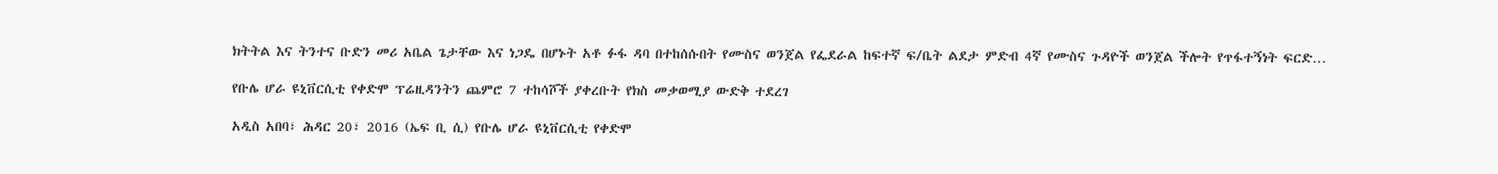ክትትል እና ትንተና ቡድን መሪ አቤል ጌታቸው እና ነጋዴ በሆኑት አቶ ፉፋ ዳባ በተከሰሱበት የሙስና ወንጀል የፌደራል ከፍተኛ ፍ/ቤት ልደታ ምድብ 4ኛ የሙስና ጉዳዮች ወንጀል ችሎት የጥፋተኝነት ፍርድ…

የቡሌ ሆራ ዩኒቨርሲቲ የቀድሞ ፕሬዚዳንትን ጨምሮ 7 ተከሳሾች ያቀረቡት የክስ መቃወሚያ ውድቅ ተደረገ

አዲስ አበባ፣ ሕዳር 20፣ 2016 (ኤፍ ቢ ሲ) የቡሌ ሆራ ዩኒቨርሲቲ የቀድሞ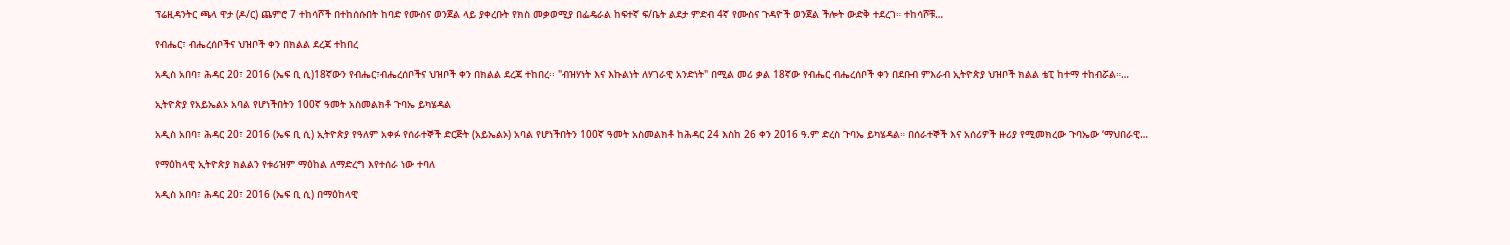ፕሬዚዳንትር ጫላ ዋታ (ዶ/ር) ጨምሮ 7 ተከሳሾች በተከሰሱበት ከባድ የሙስና ወንጀል ላይ ያቀረቡት የክስ መቃወሚያ በፌዴራል ከፍተኛ ፍ/ቤት ልደታ ምድብ 4ኛ የሙስና ጉዳዮች ወንጀል ችሎት ውድቅ ተደረገ። ተከሳሾቹ…

የብሔር፣ ብሔረሰቦችና ህዝቦች ቀን በክልል ደረጃ ተከበረ

አዲስ አበባ፣ ሕዳር 20፣ 2016 (ኤፍ ቢ ሲ)18ኛውን የብሔር፣ብሔረሰቦችና ህዝቦች ቀን በክልል ደረጃ ተከበረ፡፡ "ብዝሃነት እና እኩልነት ለሃገራዊ አንድነት" በሚል መሪ ቃል 18ኛው የብሔር ብሔረሰቦች ቀን በደቡብ ምእራብ ኢትዮጵያ ህዝቦች ክልል ቴፒ ከተማ ተከብሯል።…

ኢትዮጵያ የአይኤልኦ አባል የሆነችበትን 100ኛ ዓመት አስመልክቶ ጉባኤ ይካሄዳል

አዲስ አበባ፣ ሕዳር 20፣ 2016 (ኤፍ ቢ ሲ) ኢትዮጵያ የዓለም አቀፉ የሰራተኞች ድርጅት (አይኤልኦ) አባል የሆነችበትን 100ኛ ዓመት አስመልክቶ ከሕዳር 24 እስከ 26 ቀን 2016 ዓ.ም ድረስ ጉባኤ ይካሄዳል። በሰራተኞች እና አሰሪዎች ዙሪያ የሚመክረው ጉባኤው ‘ማህበራዊ…

የማዕከላዊ ኢትዮጵያ ክልልን የቱሪዝም ማዕከል ለማድረግ እየተሰራ ነው ተባለ

አዲስ አበባ፣ ሕዳር 20፣ 2016 (ኤፍ ቢ ሲ) በማዕከላዊ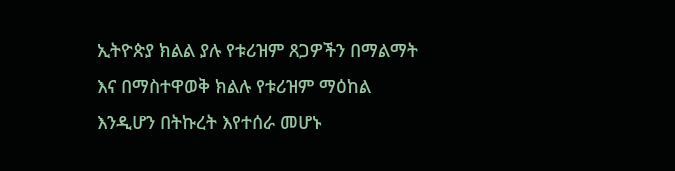ኢትዮጵያ ክልል ያሉ የቱሪዝም ጸጋዎችን በማልማት እና በማስተዋወቅ ክልሉ የቱሪዝም ማዕከል እንዲሆን በትኩረት እየተሰራ መሆኑ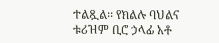ተልጿል፡፡ የክልሉ ባህልና ቱሪዝም ቢሮ ኃላፊ አቶ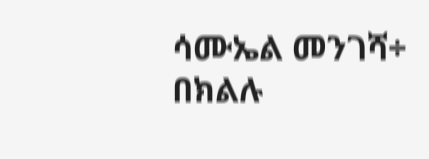ሳሙኤል መንገሻ÷ በክልሉ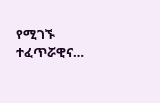የሚገኙ ተፈጥሯዊና…